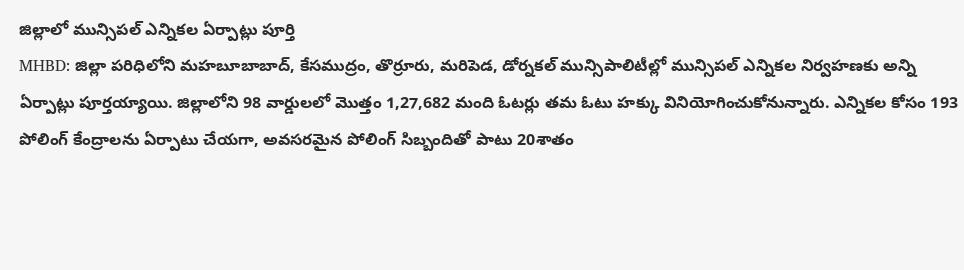జిల్లాలో మున్సిపల్ ఎన్నికల ఏర్పాట్లు పూర్తి
MHBD: జిల్లా పరిధిలోని మహబూబాబాద్, కేసముద్రం, తొర్రూరు, మరిపెడ, డోర్నకల్ మున్సిపాలిటీల్లో మున్సిపల్ ఎన్నికల నిర్వహణకు అన్ని ఏర్పాట్లు పూర్తయ్యాయి. జిల్లాలోని 98 వార్డులలో మొత్తం 1,27,682 మంది ఓటర్లు తమ ఓటు హక్కు వినియోగించుకోనున్నారు. ఎన్నికల కోసం 193 పోలింగ్ కేంద్రాలను ఏర్పాటు చేయగా, అవసరమైన పోలింగ్ సిబ్బందితో పాటు 20శాతం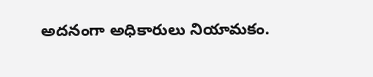అదనంగా అధికారులు నియామకం.